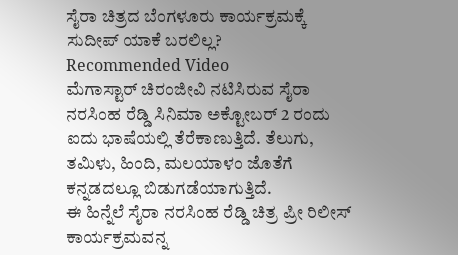ಸೈರಾ ಚಿತ್ರದ ಬೆಂಗಳೂರು ಕಾರ್ಯಕ್ರಮಕ್ಕೆ ಸುದೀಪ್ ಯಾಕೆ ಬರಲಿಲ್ಲ?
Recommended Video
ಮೆಗಾಸ್ಟಾರ್ ಚಿರಂಜೀವಿ ನಟಿಸಿರುವ ಸೈರಾ ನರಸಿಂಹ ರೆಡ್ಡಿ ಸಿನಿಮಾ ಅಕ್ಟೋಬರ್ 2 ರಂದು ಐದು ಭಾಷೆಯಲ್ಲಿ ತೆರೆಕಾಣುತ್ತಿದೆ. ತೆಲುಗು, ತಮಿಳು, ಹಿಂದಿ, ಮಲಯಾಳಂ ಜೊತೆಗೆ ಕನ್ನಡದಲ್ಲೂ ಬಿಡುಗಡೆಯಾಗುತ್ತಿದೆ.
ಈ ಹಿನ್ನೆಲೆ ಸೈರಾ ನರಸಿಂಹ ರೆಡ್ಡಿ ಚಿತ್ರ ಪ್ರೀ ರಿಲೀಸ್ ಕಾರ್ಯಕ್ರಮವನ್ನ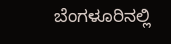ಬೆಂಗಳೂರಿನಲ್ಲಿ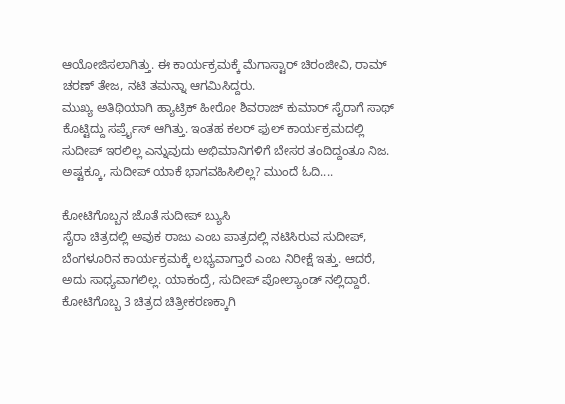ಆಯೋಜಿಸಲಾಗಿತ್ತು. ಈ ಕಾರ್ಯಕ್ರಮಕ್ಕೆ ಮೆಗಾಸ್ಟಾರ್ ಚಿರಂಜೀವಿ, ರಾಮ್ ಚರಣ್ ತೇಜ, ನಟಿ ತಮನ್ನಾ ಆಗಮಿಸಿದ್ದರು.
ಮುಖ್ಯ ಅತಿಥಿಯಾಗಿ ಹ್ಯಾಟ್ರಿಕ್ ಹೀರೋ ಶಿವರಾಜ್ ಕುಮಾರ್ ಸೈರಾಗೆ ಸಾಥ್ ಕೊಟ್ಟಿದ್ದು ಸರ್ಪ್ರೈಸ್ ಆಗಿತ್ತು. ಇಂತಹ ಕಲರ್ ಫುಲ್ ಕಾರ್ಯಕ್ರಮದಲ್ಲಿ ಸುದೀಪ್ ಇರಲಿಲ್ಲ ಎನ್ನುವುದು ಅಭಿಮಾನಿಗಳಿಗೆ ಬೇಸರ ತಂದಿದ್ದಂತೂ ನಿಜ. ಅಷ್ಟಕ್ಕೂ, ಸುದೀಪ್ ಯಾಕೆ ಭಾಗವಹಿಸಿಲಿಲ್ಲ? ಮುಂದೆ ಓದಿ....

ಕೋಟಿಗೊಬ್ಬನ ಜೊತೆ ಸುದೀಪ್ ಬ್ಯುಸಿ
ಸೈರಾ ಚಿತ್ರದಲ್ಲಿ ಅವುಕ ರಾಜು ಎಂಬ ಪಾತ್ರದಲ್ಲಿ ನಟಿಸಿರುವ ಸುದೀಪ್, ಬೆಂಗಳೂರಿನ ಕಾರ್ಯಕ್ರಮಕ್ಕೆ ಲಭ್ಯವಾಗ್ತಾರೆ ಎಂಬ ನಿರೀಕ್ಷೆ ಇತ್ತು. ಆದರೆ, ಅದು ಸಾಧ್ಯವಾಗಲಿಲ್ಲ. ಯಾಕಂದ್ರೆ, ಸುದೀಪ್ ಪೋಲ್ಯಾಂಡ್ ನಲ್ಲಿದ್ದಾರೆ. ಕೋಟಿಗೊಬ್ಬ 3 ಚಿತ್ರದ ಚಿತ್ರೀಕರಣಕ್ಕಾಗಿ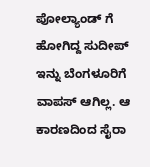ಪೋಲ್ಯಾಂಡ್ ಗೆ ಹೋಗಿದ್ದ ಸುದೀಪ್ ಇನ್ನು ಬೆಂಗಳೂರಿಗೆ ವಾಪಸ್ ಆಗಿಲ್ಲ. ಆ ಕಾರಣದಿಂದ ಸೈರಾ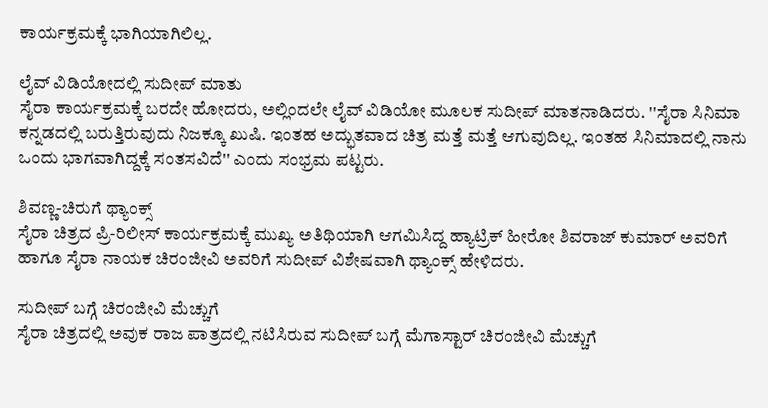ಕಾರ್ಯಕ್ರಮಕ್ಕೆ ಭಾಗಿಯಾಗಿಲಿಲ್ಲ.

ಲೈವ್ ವಿಡಿಯೋದಲ್ಲಿ ಸುದೀಪ್ ಮಾತು
ಸೈರಾ ಕಾರ್ಯಕ್ರಮಕ್ಕೆ ಬರದೇ ಹೋದರು, ಅಲ್ಲಿಂದಲೇ ಲೈವ್ ವಿಡಿಯೋ ಮೂಲಕ ಸುದೀಪ್ ಮಾತನಾಡಿದರು. ''ಸೈರಾ ಸಿನಿಮಾ ಕನ್ನಡದಲ್ಲಿ ಬರುತ್ತಿರುವುದು ನಿಜಕ್ಕೂ ಖುಷಿ. ಇಂತಹ ಅದ್ಭುತವಾದ ಚಿತ್ರ ಮತ್ತೆ ಮತ್ತೆ ಆಗುವುದಿಲ್ಲ. ಇಂತಹ ಸಿನಿಮಾದಲ್ಲಿ ನಾನು ಒಂದು ಭಾಗವಾಗಿದ್ದಕ್ಕೆ ಸಂತಸವಿದೆ'' ಎಂದು ಸಂಭ್ರಮ ಪಟ್ಟರು.

ಶಿವಣ್ಣ-ಚಿರುಗೆ ಥ್ಯಾಂಕ್ಸ್
ಸೈರಾ ಚಿತ್ರದ ಪ್ರಿ-ರಿಲೀಸ್ ಕಾರ್ಯಕ್ರಮಕ್ಕೆ ಮುಖ್ಯ ಅತಿಥಿಯಾಗಿ ಆಗಮಿಸಿದ್ದ ಹ್ಯಾಟ್ರಿಕ್ ಹೀರೋ ಶಿವರಾಜ್ ಕುಮಾರ್ ಅವರಿಗೆ ಹಾಗೂ ಸೈರಾ ನಾಯಕ ಚಿರಂಜೀವಿ ಅವರಿಗೆ ಸುದೀಪ್ ವಿಶೇಷವಾಗಿ ಥ್ಯಾಂಕ್ಸ್ ಹೇಳಿದರು.

ಸುದೀಪ್ ಬಗ್ಗೆ ಚಿರಂಜೀವಿ ಮೆಚ್ಚುಗೆ
ಸೈರಾ ಚಿತ್ರದಲ್ಲಿ ಅವುಕ ರಾಜ ಪಾತ್ರದಲ್ಲಿ ನಟಿಸಿರುವ ಸುದೀಪ್ ಬಗ್ಗೆ ಮೆಗಾಸ್ಟಾರ್ ಚಿರಂಜೀವಿ ಮೆಚ್ಚುಗೆ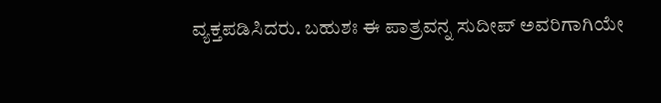ವ್ಯಕ್ತಪಡಿಸಿದರು. ಬಹುಶಃ ಈ ಪಾತ್ರವನ್ನ ಸುದೀಪ್ ಅವರಿಗಾಗಿಯೇ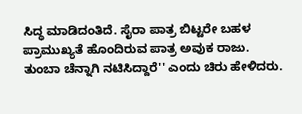ಸಿದ್ಧ ಮಾಡಿದಂತಿದೆ. ಸೈರಾ ಪಾತ್ರ ಬಿಟ್ಟರೇ ಬಹಳ ಪ್ರಾಮುಖ್ಯತೆ ಹೊಂದಿರುವ ಪಾತ್ರ ಅವುಕ ರಾಜು. ತುಂಬಾ ಚೆನ್ನಾಗಿ ನಟಿಸಿದ್ದಾರೆ'' ಎಂದು ಚಿರು ಹೇಳಿದರು.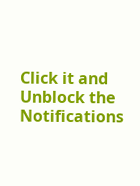Click it and Unblock the Notifications